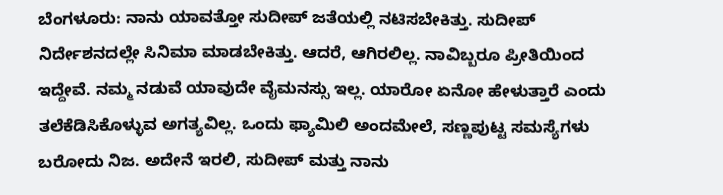ಬೆಂಗಳೂರು: ನಾನು ಯಾವತ್ತೋ ಸುದೀಪ್ ಜತೆಯಲ್ಲಿ ನಟಿಸಬೇಕಿತ್ತು. ಸುದೀಪ್ ನಿರ್ದೇಶನದಲ್ಲೇ ಸಿನಿಮಾ ಮಾಡಬೇಕಿತ್ತು. ಆದರೆ, ಆಗಿರಲಿಲ್ಲ. ನಾವಿಬ್ಬರೂ ಪ್ರೀತಿಯಿಂದ ಇದ್ದೇವೆ. ನಮ್ಮ ನಡುವೆ ಯಾವುದೇ ವೈಮನಸ್ಸು ಇಲ್ಲ. ಯಾರೋ ಏನೋ ಹೇಳುತ್ತಾರೆ ಎಂದು ತಲೆಕೆಡಿಸಿಕೊಳ್ಳುವ ಅಗತ್ಯವಿಲ್ಲ. ಒಂದು ಫ್ಯಾಮಿಲಿ ಅಂದಮೇಲೆ, ಸಣ್ಣಪುಟ್ಟ ಸಮಸ್ಯೆಗಳು ಬರೋದು ನಿಜ. ಅದೇನೆ ಇರಲಿ, ಸುದೀಪ್ ಮತ್ತು ನಾನು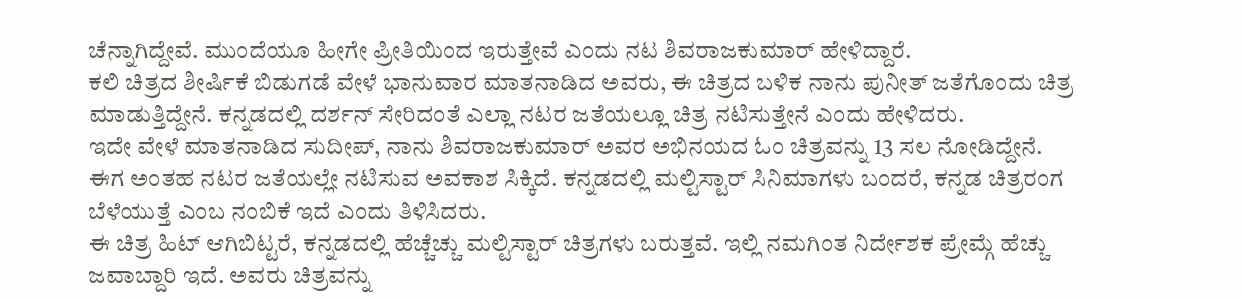ಚೆನ್ನಾಗಿದ್ದೇವೆ. ಮುಂದೆಯೂ ಹೀಗೇ ಪ್ರೀತಿಯಿಂದ ಇರುತ್ತೇವೆ ಎಂದು ನಟ ಶಿವರಾಜಕುಮಾರ್ ಹೇಳಿದ್ದಾರೆ.
ಕಲಿ ಚಿತ್ರದ ಶೀರ್ಷಿಕೆ ಬಿಡುಗಡೆ ವೇಳೆ ಭಾನುವಾರ ಮಾತನಾಡಿದ ಅವರು, ಈ ಚಿತ್ರದ ಬಳಿಕ ನಾನು ಪುನೀತ್ ಜತೆಗೊಂದು ಚಿತ್ರ ಮಾಡುತ್ತಿದ್ದೇನೆ. ಕನ್ನಡದಲ್ಲಿ ದರ್ಶನ್ ಸೇರಿದಂತೆ ಎಲ್ಲಾ ನಟರ ಜತೆಯಲ್ಲೂ ಚಿತ್ರ ನಟಿಸುತ್ತೇನೆ ಎಂದು ಹೇಳಿದರು.
ಇದೇ ವೇಳೆ ಮಾತನಾಡಿದ ಸುದೀಪ್, ನಾನು ಶಿವರಾಜಕುಮಾರ್ ಅವರ ಅಭಿನಯದ ಓಂ ಚಿತ್ರವನ್ನು 13 ಸಲ ನೋಡಿದ್ದೇನೆ. ಈಗ ಅಂತಹ ನಟರ ಜತೆಯಲ್ಲೇ ನಟಿಸುವ ಅವಕಾಶ ಸಿಕ್ಕಿದೆ. ಕನ್ನಡದಲ್ಲಿ ಮಲ್ಟಿಸ್ಟಾರ್ ಸಿನಿಮಾಗಳು ಬಂದರೆ, ಕನ್ನಡ ಚಿತ್ರರಂಗ ಬೆಳೆಯುತ್ತೆ ಎಂಬ ನಂಬಿಕೆ ಇದೆ ಎಂದು ತಿಳಿಸಿದರು.
ಈ ಚಿತ್ರ ಹಿಟ್ ಆಗಿಬಿಟ್ಟರೆ, ಕನ್ನಡದಲ್ಲಿ ಹೆಚ್ಚೆಚ್ಚು ಮಲ್ಟಿಸ್ಟಾರ್ ಚಿತ್ರಗಳು ಬರುತ್ತವೆ. ಇಲ್ಲಿ ನಮಗಿಂತ ನಿರ್ದೇಶಕ ಪ್ರೇಮ್ಗೆ ಹೆಚ್ಚು ಜವಾಬ್ದಾರಿ ಇದೆ. ಅವರು ಚಿತ್ರವನ್ನು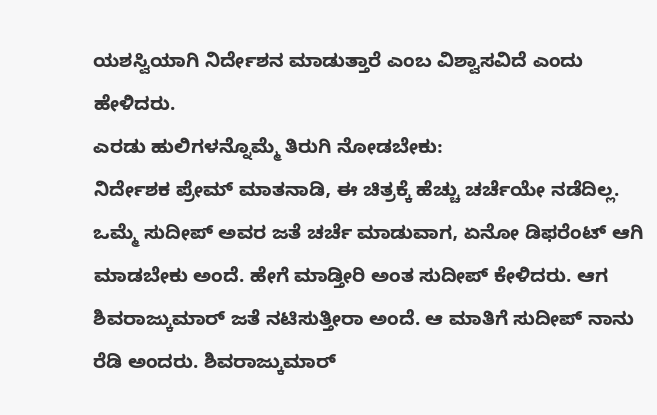ಯಶಸ್ವಿಯಾಗಿ ನಿರ್ದೇಶನ ಮಾಡುತ್ತಾರೆ ಎಂಬ ವಿಶ್ವಾಸವಿದೆ ಎಂದು ಹೇಳಿದರು.
ಎರಡು ಹುಲಿಗಳನ್ನೊಮ್ಮೆ ತಿರುಗಿ ನೋಡಬೇಕು:
ನಿರ್ದೇಶಕ ಪ್ರೇಮ್ ಮಾತನಾಡಿ, ಈ ಚಿತ್ರಕ್ಕೆ ಹೆಚ್ಚು ಚರ್ಚೆಯೇ ನಡೆದಿಲ್ಲ. ಒಮ್ಮೆ ಸುದೀಪ್ ಅವರ ಜತೆ ಚರ್ಚೆ ಮಾಡುವಾಗ, ಏನೋ ಡಿಫರೆಂಟ್ ಆಗಿ ಮಾಡಬೇಕು ಅಂದೆ. ಹೇಗೆ ಮಾಡ್ತೀರಿ ಅಂತ ಸುದೀಪ್ ಕೇಳಿದರು. ಆಗ ಶಿವರಾಜ್ಕುಮಾರ್ ಜತೆ ನಟಿಸುತ್ತೀರಾ ಅಂದೆ. ಆ ಮಾತಿಗೆ ಸುದೀಪ್ ನಾನು ರೆಡಿ ಅಂದರು. ಶಿವರಾಜ್ಕುಮಾರ್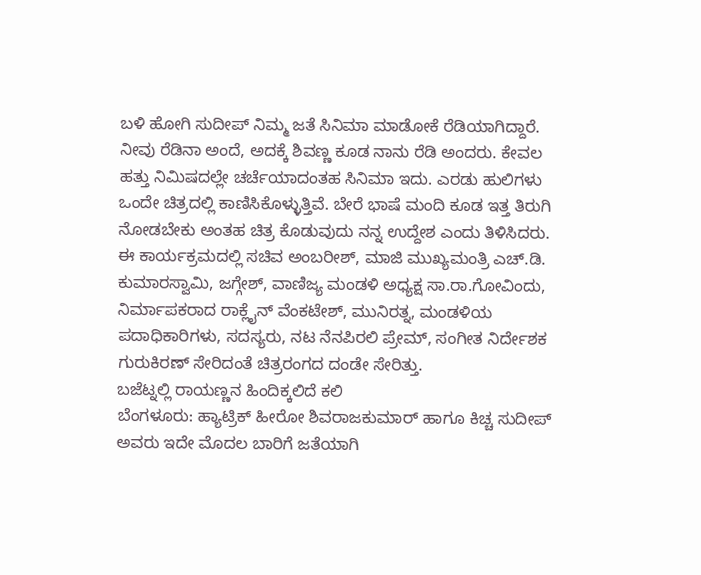ಬಳಿ ಹೋಗಿ ಸುದೀಪ್ ನಿಮ್ಮ ಜತೆ ಸಿನಿಮಾ ಮಾಡೋಕೆ ರೆಡಿಯಾಗಿದ್ದಾರೆ. ನೀವು ರೆಡಿನಾ ಅಂದೆ, ಅದಕ್ಕೆ ಶಿವಣ್ಣ ಕೂಡ ನಾನು ರೆಡಿ ಅಂದರು. ಕೇವಲ ಹತ್ತು ನಿಮಿಷದಲ್ಲೇ ಚರ್ಚೆಯಾದಂತಹ ಸಿನಿಮಾ ಇದು. ಎರಡು ಹುಲಿಗಳು ಒಂದೇ ಚಿತ್ರದಲ್ಲಿ ಕಾಣಿಸಿಕೊಳ್ಳುತ್ತಿವೆ. ಬೇರೆ ಭಾಷೆ ಮಂದಿ ಕೂಡ ಇತ್ತ ತಿರುಗಿ ನೋಡಬೇಕು ಅಂತಹ ಚಿತ್ರ ಕೊಡುವುದು ನನ್ನ ಉದ್ದೇಶ ಎಂದು ತಿಳಿಸಿದರು.
ಈ ಕಾರ್ಯಕ್ರಮದಲ್ಲಿ ಸಚಿವ ಅಂಬರೀಶ್, ಮಾಜಿ ಮುಖ್ಯಮಂತ್ರಿ ಎಚ್.ಡಿ. ಕುಮಾರಸ್ವಾಮಿ, ಜಗ್ಗೇಶ್, ವಾಣಿಜ್ಯ ಮಂಡಳಿ ಅಧ್ಯಕ್ಷ ಸಾ.ರಾ.ಗೋವಿಂದು, ನಿರ್ಮಾಪಕರಾದ ರಾಕ್ಲೈನ್ ವೆಂಕಟೇಶ್, ಮುನಿರತ್ನ, ಮಂಡಳಿಯ ಪದಾಧಿಕಾರಿಗಳು, ಸದಸ್ಯರು, ನಟ ನೆನಪಿರಲಿ ಪ್ರೇಮ್, ಸಂಗೀತ ನಿರ್ದೇಶಕ ಗುರುಕಿರಣ್ ಸೇರಿದಂತೆ ಚಿತ್ರರಂಗದ ದಂಡೇ ಸೇರಿತ್ತು.
ಬಜೆಟ್ನಲ್ಲಿ ರಾಯಣ್ಣನ ಹಿಂದಿಕ್ಕಲಿದೆ ಕಲಿ
ಬೆಂಗಳೂರು: ಹ್ಯಾಟ್ರಿಕ್ ಹೀರೋ ಶಿವರಾಜಕುಮಾರ್ ಹಾಗೂ ಕಿಚ್ಚ ಸುದೀಪ್ ಅವರು ಇದೇ ಮೊದಲ ಬಾರಿಗೆ ಜತೆಯಾಗಿ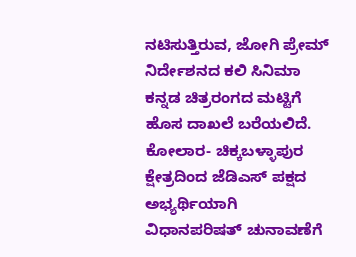ನಟಿಸುತ್ತಿರುವ, ಜೋಗಿ ಪ್ರೇಮ್ ನಿರ್ದೇಶನದ ಕಲಿ ಸಿನಿಮಾ ಕನ್ನಡ ಚಿತ್ರರಂಗದ ಮಟ್ಟಿಗೆ ಹೊಸ ದಾಖಲೆ ಬರೆಯಲಿದೆ.
ಕೋಲಾರ- ಚಿಕ್ಕಬಳ್ಳಾಪುರ ಕ್ಷೇತ್ರದಿಂದ ಜೆಡಿಎಸ್ ಪಕ್ಷದ ಅಭ್ಯರ್ಥಿಯಾಗಿ ವಿಧಾನಪರಿಷತ್ ಚುನಾವಣೆಗೆ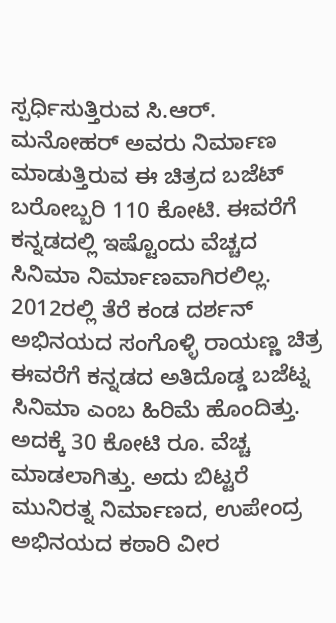ಸ್ಪರ್ಧಿಸುತ್ತಿರುವ ಸಿ.ಆರ್. ಮನೋಹರ್ ಅವರು ನಿರ್ಮಾಣ ಮಾಡುತ್ತಿರುವ ಈ ಚಿತ್ರದ ಬಜೆಟ್ ಬರೋಬ್ಬರಿ 110 ಕೋಟಿ. ಈವರೆಗೆ ಕನ್ನಡದಲ್ಲಿ ಇಷ್ಟೊಂದು ವೆಚ್ಚದ ಸಿನಿಮಾ ನಿರ್ಮಾಣವಾಗಿರಲಿಲ್ಲ.
2012ರಲ್ಲಿ ತೆರೆ ಕಂಡ ದರ್ಶನ್ ಅಭಿನಯದ ಸಂಗೊಳ್ಳಿ ರಾಯಣ್ಣ ಚಿತ್ರ ಈವರೆಗೆ ಕನ್ನಡದ ಅತಿದೊಡ್ಡ ಬಜೆಟ್ನ ಸಿನಿಮಾ ಎಂಬ ಹಿರಿಮೆ ಹೊಂದಿತ್ತು. ಅದಕ್ಕೆ 30 ಕೋಟಿ ರೂ. ವೆಚ್ಚ ಮಾಡಲಾಗಿತ್ತು. ಅದು ಬಿಟ್ಟರೆ ಮುನಿರತ್ನ ನಿರ್ಮಾಣದ, ಉಪೇಂದ್ರ ಅಭಿನಯದ ಕಠಾರಿ ವೀರ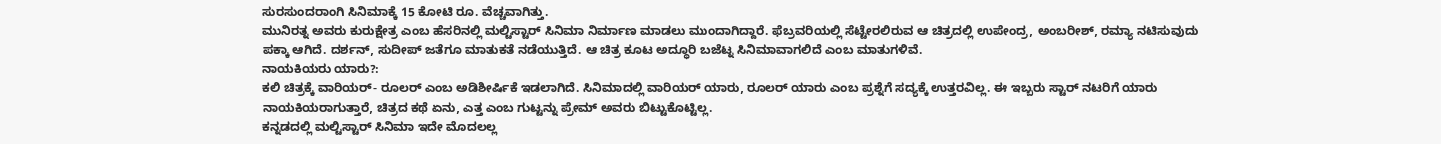ಸುರಸುಂದರಾಂಗಿ ಸಿನಿಮಾಕ್ಕೆ 15 ಕೋಟಿ ರೂ. ವೆಚ್ಚವಾಗಿತ್ತು.
ಮುನಿರತ್ನ ಅವರು ಕುರುಕ್ಷೇತ್ರ ಎಂಬ ಹೆಸರಿನಲ್ಲಿ ಮಲ್ಟಿಸ್ಟಾರ್ ಸಿನಿಮಾ ನಿರ್ಮಾಣ ಮಾಡಲು ಮುಂದಾಗಿದ್ದಾರೆ. ಫೆಬ್ರವರಿಯಲ್ಲಿ ಸೆಟ್ಟೇರಲಿರುವ ಆ ಚಿತ್ರದಲ್ಲಿ ಉಪೇಂದ್ರ, ಅಂಬರೀಶ್, ರಮ್ಯಾ ನಟಿಸುವುದು ಪಕ್ಕಾ ಆಗಿದೆ. ದರ್ಶನ್, ಸುದೀಪ್ ಜತೆಗೂ ಮಾತುಕತೆ ನಡೆಯುತ್ತಿದೆ. ಆ ಚಿತ್ರ ಕೂಟ ಅದ್ಧೂರಿ ಬಜೆಟ್ನ ಸಿನಿಮಾವಾಗಲಿದೆ ಎಂಬ ಮಾತುಗಳಿವೆ.
ನಾಯಕಿಯರು ಯಾರು?:
ಕಲಿ ಚಿತ್ರಕ್ಕೆ ವಾರಿಯರ್- ರೂಲರ್ ಎಂಬ ಅಡಿಶೀರ್ಷಿಕೆ ಇಡಲಾಗಿದೆ. ಸಿನಿಮಾದಲ್ಲಿ ವಾರಿಯರ್ ಯಾರು, ರೂಲರ್ ಯಾರು ಎಂಬ ಪ್ರಶ್ನೆಗೆ ಸದ್ಯಕ್ಕೆ ಉತ್ತರವಿಲ್ಲ. ಈ ಇಬ್ಬರು ಸ್ಟಾರ್ ನಟರಿಗೆ ಯಾರು ನಾಯಕಿಯರಾಗುತ್ತಾರೆ, ಚಿತ್ರದ ಕಥೆ ಏನು, ಎತ್ತ ಎಂಬ ಗುಟ್ಟನ್ನು ಪ್ರೇಮ್ ಅವರು ಬಿಟ್ಟುಕೊಟ್ಟಿಲ್ಲ.
ಕನ್ನಡದಲ್ಲಿ ಮಲ್ಟಿಸ್ಟಾರ್ ಸಿನಿಮಾ ಇದೇ ಮೊದಲಲ್ಲ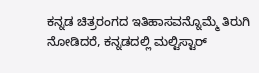ಕನ್ನಡ ಚಿತ್ರರಂಗದ ಇತಿಹಾಸವನ್ನೊಮ್ಮೆ ತಿರುಗಿ ನೋಡಿದರೆ, ಕನ್ನಡದಲ್ಲಿ ಮಲ್ಟಿಸ್ಟಾರ್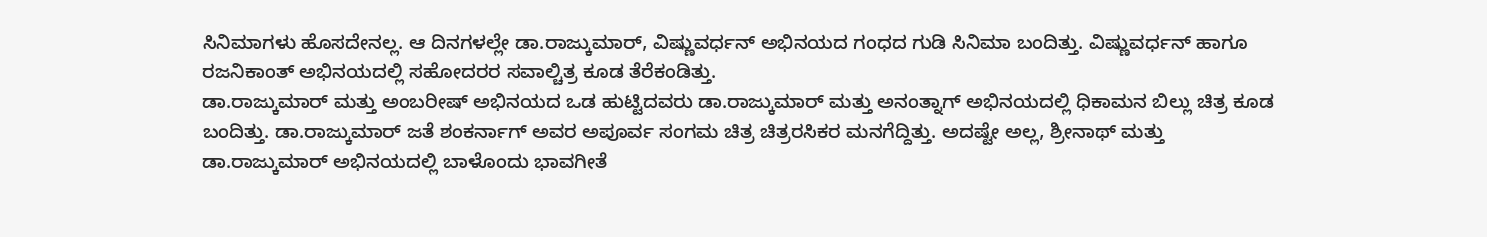ಸಿನಿಮಾಗಳು ಹೊಸದೇನಲ್ಲ. ಆ ದಿನಗಳಲ್ಲೇ ಡಾ.ರಾಜ್ಕುಮಾರ್, ವಿಷ್ಣುವರ್ಧನ್ ಅಭಿನಯದ ಗಂಧದ ಗುಡಿ ಸಿನಿಮಾ ಬಂದಿತ್ತು. ವಿಷ್ಣುವರ್ಧನ್ ಹಾಗೂ ರಜನಿಕಾಂತ್ ಅಭಿನಯದಲ್ಲಿ ಸಹೋದರರ ಸವಾಲ್ಚಿತ್ರ ಕೂಡ ತೆರೆಕಂಡಿತ್ತು.
ಡಾ.ರಾಜ್ಕುಮಾರ್ ಮತ್ತು ಅಂಬರೀಷ್ ಅಭಿನಯದ ಒಡ ಹುಟ್ಟಿದವರು ಡಾ.ರಾಜ್ಕುಮಾರ್ ಮತ್ತು ಅನಂತ್ನಾಗ್ ಅಭಿನಯದಲ್ಲಿ ಧಿಕಾಮನ ಬಿಲ್ಲು ಚಿತ್ರ ಕೂಡ ಬಂದಿತ್ತು. ಡಾ.ರಾಜ್ಕುಮಾರ್ ಜತೆ ಶಂಕರ್ನಾಗ್ ಅವರ ಅಪೂರ್ವ ಸಂಗಮ ಚಿತ್ರ ಚಿತ್ರರಸಿಕರ ಮನಗೆದ್ದಿತ್ತು. ಅದಷ್ಟೇ ಅಲ್ಲ, ಶ್ರೀನಾಥ್ ಮತ್ತು ಡಾ.ರಾಜ್ಕುಮಾರ್ ಅಭಿನಯದಲ್ಲಿ ಬಾಳೊಂದು ಭಾವಗೀತೆ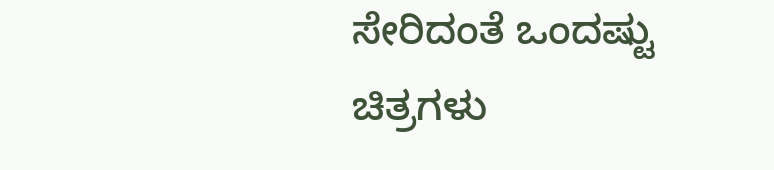ಸೇರಿದಂತೆ ಒಂದಷ್ಟು ಚಿತ್ರಗಳು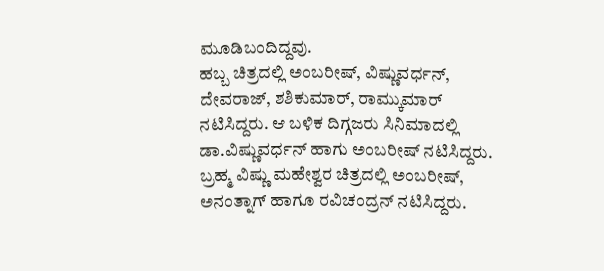ಮೂಡಿಬಂದಿದ್ದವು.
ಹಬ್ಬ ಚಿತ್ರದಲ್ಲಿ ಅಂಬರೀಷ್, ವಿಷ್ಣುವರ್ಧನ್, ದೇವರಾಜ್, ಶಶಿಕುಮಾರ್, ರಾಮ್ಕುಮಾರ್ ನಟಿಸಿದ್ದರು. ಆ ಬಳಿಕ ದಿಗ್ಗಜರು ಸಿನಿಮಾದಲ್ಲಿ ಡಾ.ವಿಷ್ಣುವರ್ಧನ್ ಹಾಗು ಅಂಬರೀಷ್ ನಟಿಸಿದ್ದರು. ಬ್ರಹ್ಮ ವಿಷ್ಣು ಮಹೇಶ್ವರ ಚಿತ್ರದಲ್ಲಿ ಅಂಬರೀಷ್, ಅನಂತ್ನಾಗ್ ಹಾಗೂ ರವಿಚಂದ್ರನ್ ನಟಿಸಿದ್ದರು.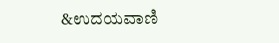&ಉದಯವಾಣಿ